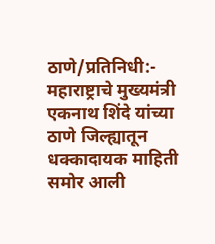ठाणे/प्रतिनिधी:- महाराष्ट्राचे मुख्यमंत्री एकनाथ शिंदे यांच्या ठाणे जिल्ह्यातून धक्कादायक माहिती समोर आली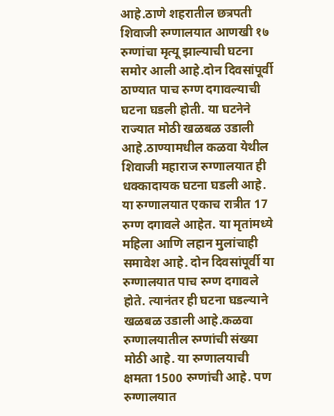आहे.ठाणे शहरातील छत्रपती शिवाजी रुग्णालयात आणखी १७ रुग्णांचा मृत्यू झाल्याची घटना समोर आली आहे.दोन दिवसांपूर्वी ठाण्यात पाच रुग्ण दगावल्याची घटना घडली होती. या घटनेने राज्यात मोठी खळबळ उडाली आहे.ठाण्यामधील कळवा येथील शिवाजी महाराज रुग्णालयात ही धक्कादायक घटना घडली आहे. या रुग्णालयात एकाच रात्रीत 17 रुग्ण दगावले आहेत. या मृतांमध्ये महिला आणि लहान मुलांचाही समावेश आहे. दोन दिवसांपूर्वी या रुग्णालयात पाच रुग्ण दगावले होते. त्यानंतर ही घटना घडल्याने खळबळ उडाली आहे.कळवा रुग्णालयातील रुग्णांची संख्या मोठी आहे. या रुग्णालयाची क्षमता 1500 रुग्णांची आहे. पण रुग्णालयात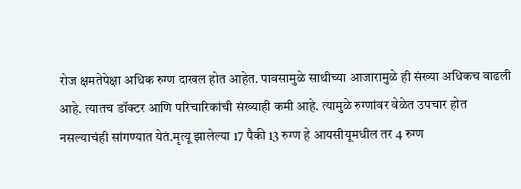रोज क्षमतेपेक्षा अधिक रुग्ण दाखल होत आहेत. पावसामुळे साथीच्या आजारामुळे ही संख्या अधिकच वाढली आहे. त्यातच डॉक्टर आणि परिचारिकांची संख्याही कमी आहे. त्यामुळे रुग्णांवर वेळेत उपचार होत नसल्याचंही सांगण्यात येतं.मृत्यू झालेल्या 17 पैकी 13 रुग्ण हे आयसीयूमधील तर 4 रुग्ण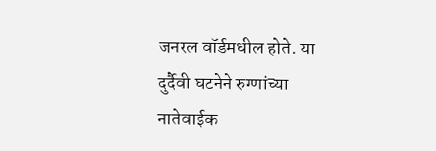जनरल वॉर्डमधील होते. या दुर्दैवी घटनेने रुग्णांच्या नातेवाईक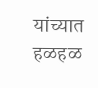यांच्यात हळहळ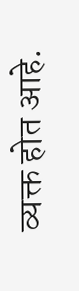व्यक्त होत आहे.